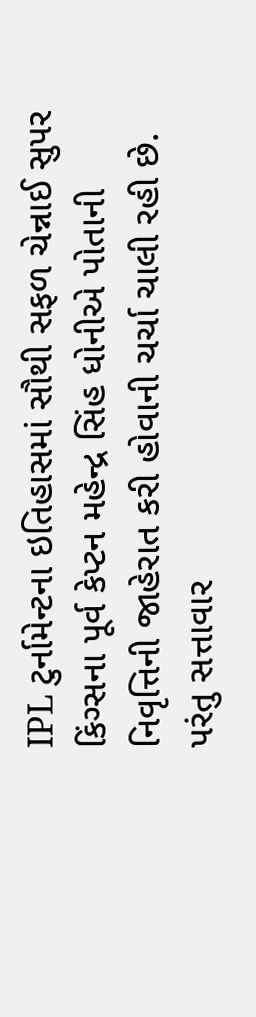IPL ટુર્નામેન્ટના ઇતિહાસમાં સૌથી સફળ ચેન્નાઈ સુપર કિંગ્સના પૂર્વ કેપ્ટન મહેન્દ્ર સિંહ ધોનીએ પોતાની નિવૃત્તિની જાહેરાત કરી હોવાની ચર્ચા ચાલી રહી છે. પરંતુ સત્તાવાર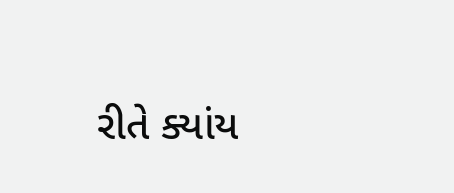રીતે ક્યાંય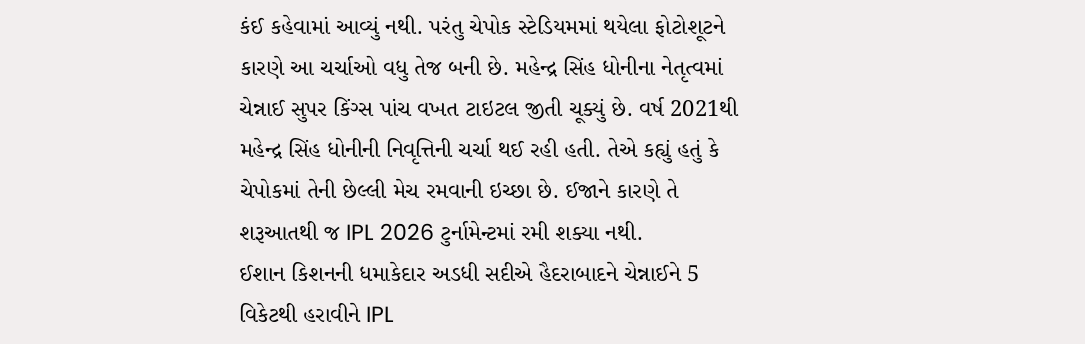કંઈ કહેવામાં આવ્યું નથી. પરંતુ ચેપોક સ્ટેડિયમમાં થયેલા ફોટોશૂટને કારણે આ ચર્ચાઓ વધુ તેજ બની છે. મહેન્દ્ર સિંહ ધોનીના નેતૃત્વમાં ચેન્નાઈ સુપર કિંગ્સ પાંચ વખત ટાઇટલ જીતી ચૂક્યું છે. વર્ષ 2021થી મહેન્દ્ર સિંહ ધોનીની નિવૃત્તિની ચર્ચા થઈ રહી હતી. તેએ કહ્યું હતું કે ચેપોકમાં તેની છેલ્લી મેચ રમવાની ઇચ્છા છે. ઈજાને કારણે તે શરૂઆતથી જ IPL 2026 ટુર્નામેન્ટમાં રમી શક્યા નથી.
ઈશાન કિશનની ધમાકેદાર અડધી સદીએ હૈદરાબાદને ચેન્નાઈને 5 વિકેટથી હરાવીને IPL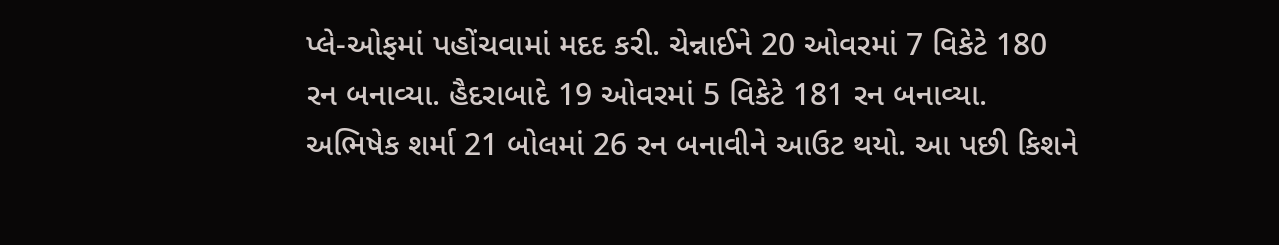પ્લે-ઓફમાં પહોંચવામાં મદદ કરી. ચેન્નાઈને 20 ઓવરમાં 7 વિકેટે 180 રન બનાવ્યા. હૈદરાબાદે 19 ઓવરમાં 5 વિકેટે 181 રન બનાવ્યા. અભિષેક શર્મા 21 બોલમાં 26 રન બનાવીને આઉટ થયો. આ પછી કિશને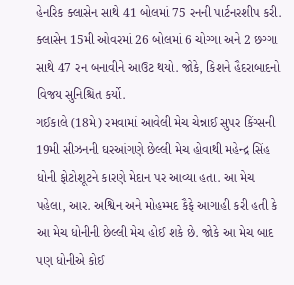હેનરિક ક્લાસેન સાથે 41 બોલમાં 75 રનની પાર્ટનરશીપ કરી. ક્લાસેન 15મી ઓવરમાં 26 બોલમાં 6 ચોગ્ગા અને 2 છગ્ગા સાથે 47 રન બનાવીને આઉટ થયો. જોકે, કિશને હૈદરાબાદનો વિજય સુનિશ્ચિત કર્યો.
ગઈકાલે (18મે) રમવામાં આવેલી મેચ ચેન્નાઈ સુપર કિંગ્સની 19મી સીઝનની ઘરઆંગણે છેલ્લી મેચ હોવાથી મહેન્દ્ર સિંહ ધોની ફોટોશૂટને કારણે મેદાન પર આવ્યા હતા. આ મેચ પહેલા, આર. અશ્વિન અને મોહમ્મદ કૈફે આગાહી કરી હતી કે આ મેચ ધોનીની છેલ્લી મેચ હોઈ શકે છે. જોકે આ મેચ બાદ પણ ધોનીએ કોઈ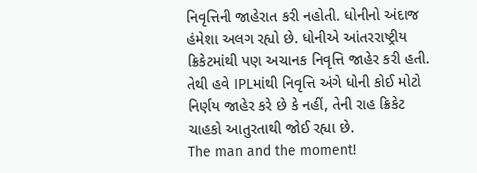નિવૃત્તિની જાહેરાત કરી નહોતી. ધોનીનો અંદાજ હંમેશા અલગ રહ્યો છે. ધોનીએ આંતરરાષ્ટ્રીય ક્રિકેટમાંથી પણ અચાનક નિવૃત્તિ જાહેર કરી હતી. તેથી હવે IPLમાંથી નિવૃત્તિ અંગે ધોની કોઈ મોટો નિર્ણય જાહેર કરે છે કે નહીં, તેની રાહ ક્રિકેટ ચાહકો આતુરતાથી જોઈ રહ્યા છે.
The man and the moment!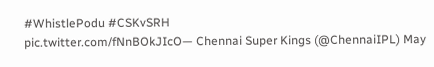#WhistlePodu #CSKvSRH
pic.twitter.com/fNnBOkJIcO— Chennai Super Kings (@ChennaiIPL) May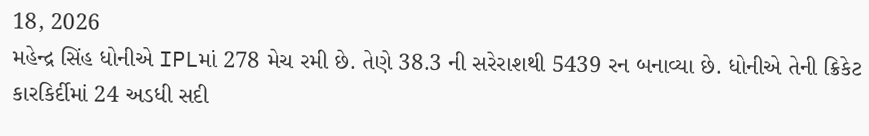18, 2026
મહેન્દ્ર સિંહ ધોનીએ IPLમાં 278 મેચ રમી છે. તેણે 38.3 ની સરેરાશથી 5439 રન બનાવ્યા છે. ધોનીએ તેની ક્રિકેટ કારકિર્દીમાં 24 અડધી સદી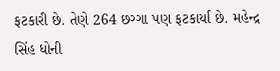ફટકારી છે. તેણે 264 છગ્ગા પણ ફટકાર્યા છે. મહેન્દ્ર સિંહ ધોની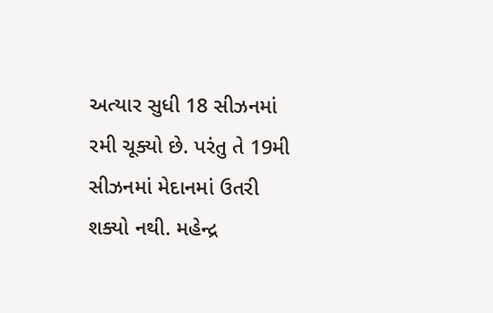અત્યાર સુધી 18 સીઝનમાં રમી ચૂક્યો છે. પરંતુ તે 19મી સીઝનમાં મેદાનમાં ઉતરી શક્યો નથી. મહેન્દ્ર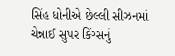સિંહ ધોનીએ છેલ્લી સીઝનમાં ચેન્નાઈ સુપર કિંગ્સનું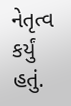નેતૃત્વ કર્યું હતું.